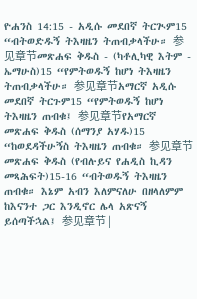ዮሐንስ 14:15 - አዲሱ መደበኛ ትርጒም15 “ብትወድዱኝ ትእዛዜን ትጠብቃላችሁ። 参见章节መጽሐፍ ቅዱስ - (ካቶሊካዊ እትም - ኤማሁስ)15 “የምትወዱኝ ከሆነ ትእዛዜን ትጠብቃላችሁ። 参见章节አማርኛ አዲሱ መደበኛ ትርጉም15 “የምትወዱኝ ከሆነ ትእዛዜን ጠብቁ፤ 参见章节የአማርኛ መጽሐፍ ቅዱስ (ሰማንያ አሃዱ)15 “ከወደዳችሁኝስ ትእዛዜን ጠብቁ። 参见章节መጽሐፍ ቅዱስ (የብሉይና የሐዲስ ኪዳን መጻሕፍት)15-16 “ብትወዱኝ ትእዛዜን ጠብቁ። እኔም አብን እለምናለሁ በዘላለምም ከእናንተ ጋር እንዲኖር ሌላ አጽናኝ ይሰጣችኋል፤ 参见章节 |